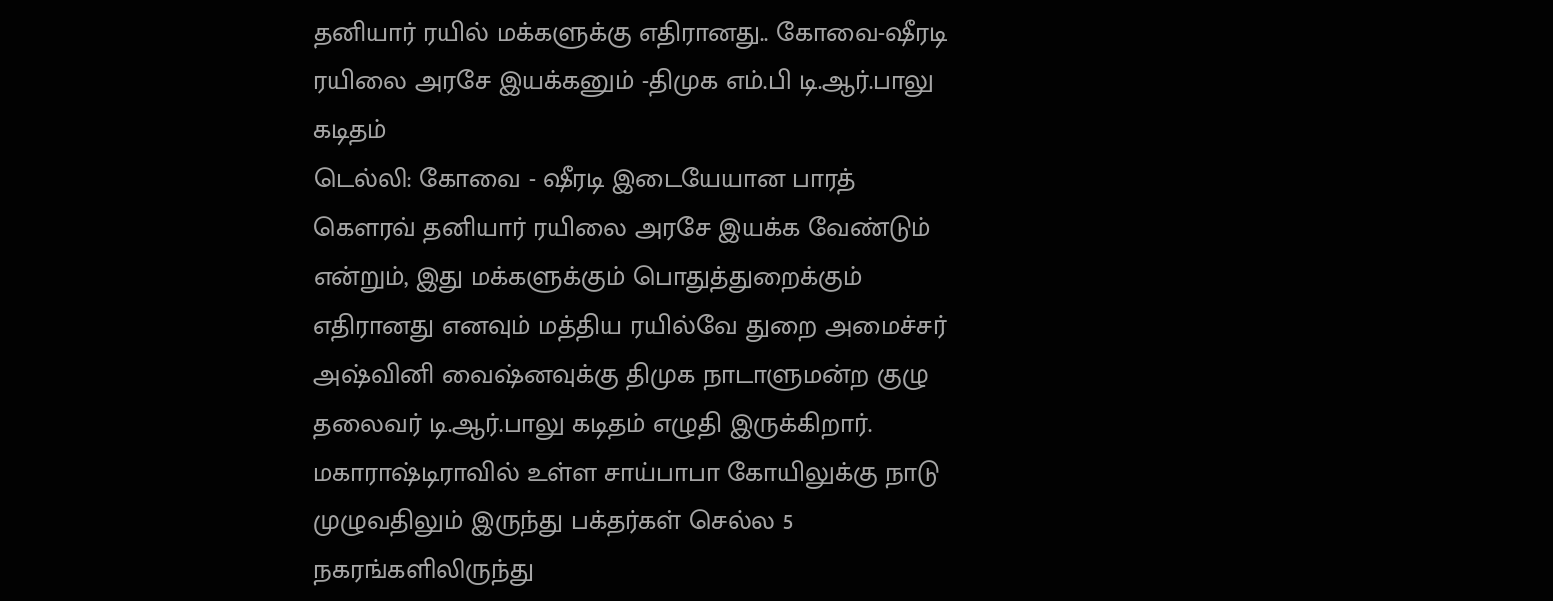தனியார் ரயில் மக்களுக்கு எதிரானது.. கோவை-ஷீரடி ரயிலை அரசே இயக்கனும் -திமுக எம்.பி டி.ஆர்.பாலு கடிதம்
டெல்லி: கோவை - ஷீரடி இடையேயான பாரத் கௌரவ் தனியார் ரயிலை அரசே இயக்க வேண்டும் என்றும், இது மக்களுக்கும் பொதுத்துறைக்கும் எதிரானது எனவும் மத்திய ரயில்வே துறை அமைச்சர் அஷ்வினி வைஷ்னவுக்கு திமுக நாடாளுமன்ற குழு தலைவர் டி.ஆர்.பாலு கடிதம் எழுதி இருக்கிறார்.
மகாராஷ்டிராவில் உள்ள சாய்பாபா கோயிலுக்கு நாடு முழுவதிலும் இருந்து பக்தர்கள் செல்ல 5 நகரங்களிலிருந்து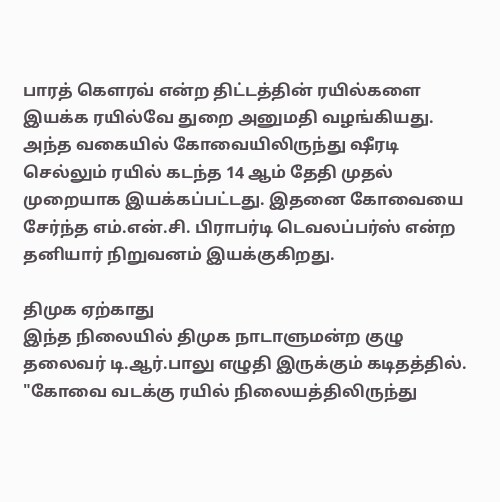பாரத் கௌரவ் என்ற திட்டத்தின் ரயில்களை இயக்க ரயில்வே துறை அனுமதி வழங்கியது.
அந்த வகையில் கோவையிலிருந்து ஷீரடி செல்லும் ரயில் கடந்த 14 ஆம் தேதி முதல் முறையாக இயக்கப்பட்டது. இதனை கோவையை சேர்ந்த எம்.என்.சி. பிராபர்டி டெவலப்பர்ஸ் என்ற தனியார் நிறுவனம் இயக்குகிறது.

திமுக ஏற்காது
இந்த நிலையில் திமுக நாடாளுமன்ற குழு தலைவர் டி.ஆர்.பாலு எழுதி இருக்கும் கடிதத்தில். "கோவை வடக்கு ரயில் நிலையத்திலிருந்து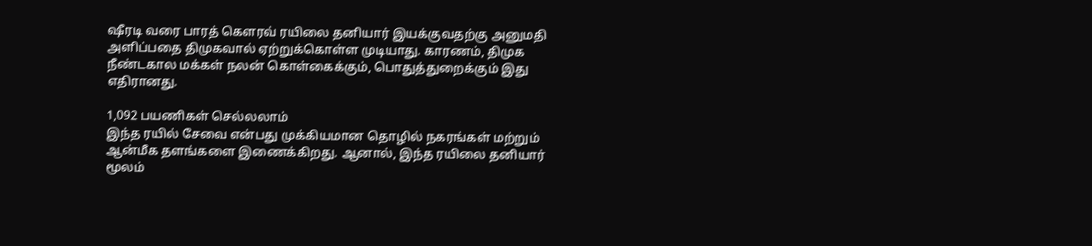ஷீரடி வரை பாரத் கௌரவ் ரயிலை தனியார் இயக்குவதற்கு அனுமதி அளிப்பதை திமுகவால் ஏற்றுக்கொள்ள முடியாது. காரணம், திமுக நீண்டகால மக்கள் நலன் கொள்கைக்கும், பொதுத்துறைக்கும் இது எதிரானது.

1,092 பயணிகள் செல்லலாம்
இந்த ரயில் சேவை என்பது முக்கியமான தொழில் நகரங்கள் மற்றும் ஆன்மீக தளங்களை இணைக்கிறது. ஆனால், இந்த ரயிலை தனியார் மூலம்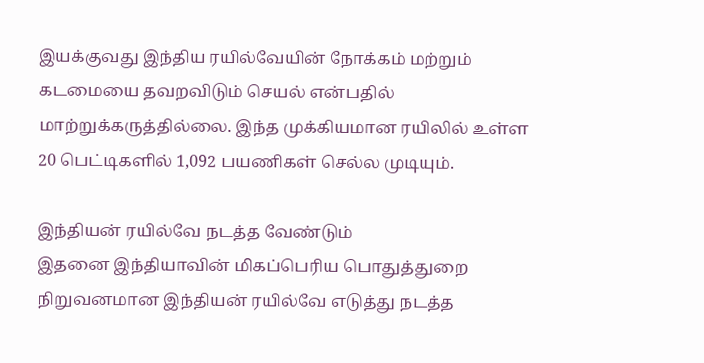இயக்குவது இந்திய ரயில்வேயின் நோக்கம் மற்றும் கடமையை தவறவிடும் செயல் என்பதில் மாற்றுக்கருத்தில்லை. இந்த முக்கியமான ரயிலில் உள்ள 20 பெட்டிகளில் 1,092 பயணிகள் செல்ல முடியும்.

இந்தியன் ரயில்வே நடத்த வேண்டும்
இதனை இந்தியாவின் மிகப்பெரிய பொதுத்துறை நிறுவனமான இந்தியன் ரயில்வே எடுத்து நடத்த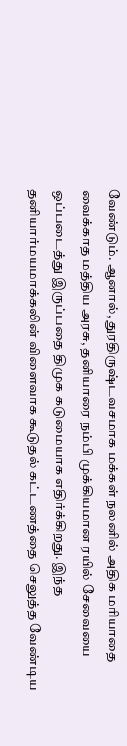வேண்டும். ஆனால், துரதிருஷ்டவசமாக மக்கள் நலனில் அதிக மரியாதை வைக்காத மத்திய அரசு, தனியாரை நம்பி முக்கியமான ரயில் சேவையை ஒப்படைத்து இருப்பதை திமுக கடுமையாக எதிர்க்கிறது. இந்த தனியார்மயமாக்கலின் விளைவாக கூடுதல் கட்டணத்தை செலுத்த வேண்டிய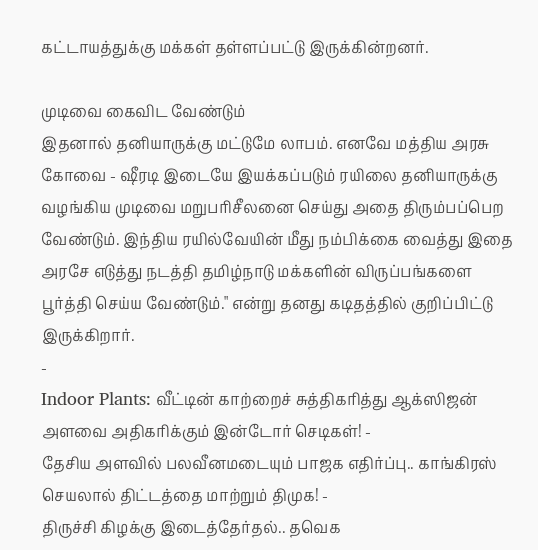கட்டாயத்துக்கு மக்கள் தள்ளப்பட்டு இருக்கின்றனர்.

முடிவை கைவிட வேண்டும்
இதனால் தனியாருக்கு மட்டுமே லாபம். எனவே மத்திய அரசு கோவை - ஷீரடி இடையே இயக்கப்படும் ரயிலை தனியாருக்கு வழங்கிய முடிவை மறுபரிசீலனை செய்து அதை திரும்பப்பெற வேண்டும். இந்திய ரயில்வேயின் மீது நம்பிக்கை வைத்து இதை அரசே எடுத்து நடத்தி தமிழ்நாடு மக்களின் விருப்பங்களை பூர்த்தி செய்ய வேண்டும்." என்று தனது கடிதத்தில் குறிப்பிட்டு இருக்கிறார்.
-
Indoor Plants: வீட்டின் காற்றைச் சுத்திகரித்து ஆக்ஸிஜன் அளவை அதிகரிக்கும் இன்டோர் செடிகள்! -
தேசிய அளவில் பலவீனமடையும் பாஜக எதிர்ப்பு.. காங்கிரஸ் செயலால் திட்டத்தை மாற்றும் திமுக! -
திருச்சி கிழக்கு இடைத்தேர்தல்.. தவெக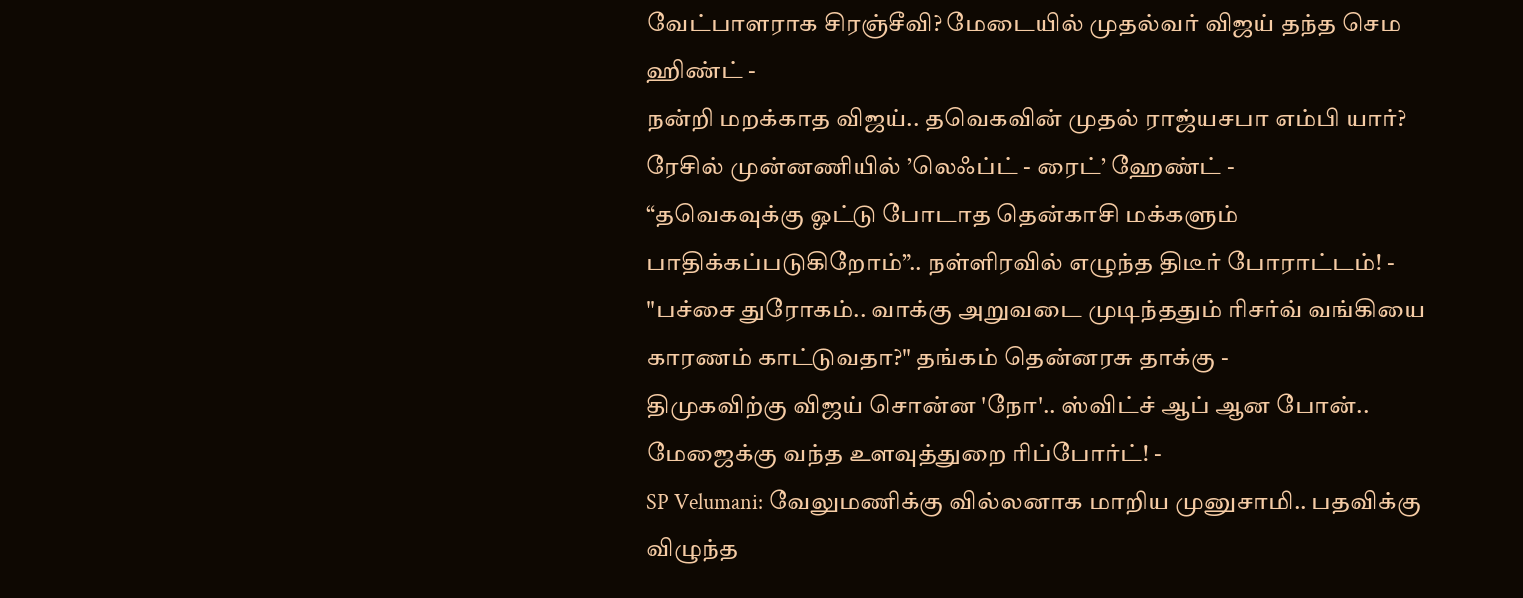வேட்பாளராக சிரஞ்சீவி? மேடையில் முதல்வர் விஜய் தந்த செம ஹிண்ட் -
நன்றி மறக்காத விஜய்.. தவெகவின் முதல் ராஜ்யசபா எம்பி யார்? ரேசில் முன்னணியில் ’லெஃப்ட் - ரைட்’ ஹேண்ட் -
“தவெகவுக்கு ஓட்டு போடாத தென்காசி மக்களும் பாதிக்கப்படுகிறோம்”.. நள்ளிரவில் எழுந்த திடீர் போராட்டம்! -
"பச்சை துரோகம்.. வாக்கு அறுவடை முடிந்ததும் ரிசர்வ் வங்கியை காரணம் காட்டுவதா?" தங்கம் தென்னரசு தாக்கு -
திமுகவிற்கு விஜய் சொன்ன 'நோ'.. ஸ்விட்ச் ஆப் ஆன போன்.. மேஜைக்கு வந்த உளவுத்துறை ரிப்போர்ட்! -
SP Velumani: வேலுமணிக்கு வில்லனாக மாறிய முனுசாமி.. பதவிக்கு விழுந்த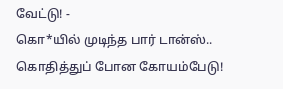வேட்டு! -
கொ*யில் முடிந்த பார் டான்ஸ்.. கொதித்துப் போன கோயம்பேடு!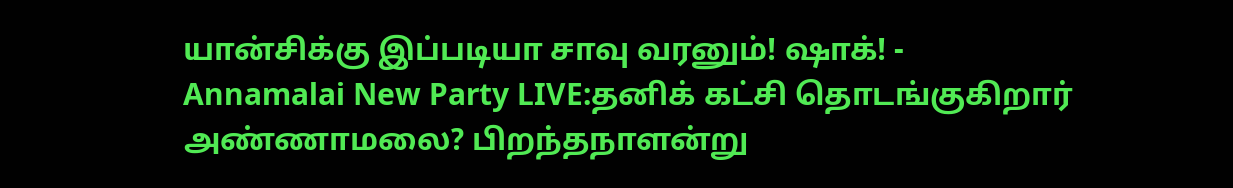யான்சிக்கு இப்படியா சாவு வரனும்! ஷாக்! -
Annamalai New Party LIVE:தனிக் கட்சி தொடங்குகிறார் அண்ணாமலை? பிறந்தநாளன்று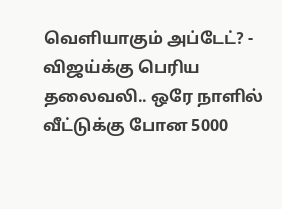வெளியாகும் அப்டேட்? -
விஜய்க்கு பெரிய தலைவலி.. ஒரே நாளில் வீட்டுக்கு போன 5000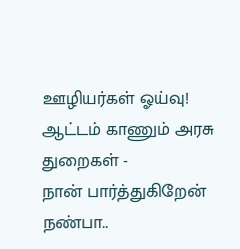ஊழியர்கள் ஓய்வு! ஆட்டம் காணும் அரசு துறைகள் -
நான் பார்த்துகிறேன் நண்பா..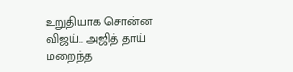உறுதியாக சொன்ன விஜய்.. அஜித் தாய் மறைந்த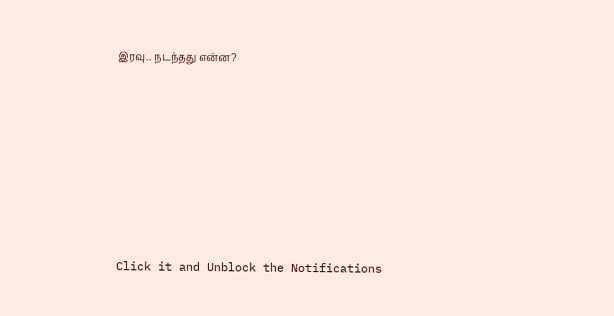இரவு.. நடந்தது என்ன?












Click it and Unblock the Notifications